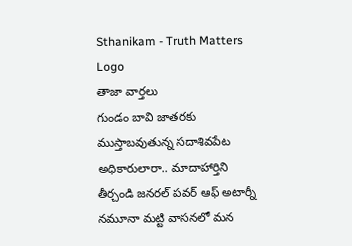Sthanikam - Truth Matters
Logo
తాజా వార్తలు
గుండం బావి జాతరకు ముస్తాబవుతున్న సదాశివపేట అధికారులారా.. మాదాహార్తిని తీర్చండి జనరల్ పవర్ ఆఫ్ అటార్నీ నమూనా మట్టి వాసనలో మన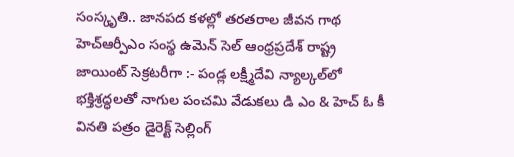సంస్కృతి.. జానపద కళల్లో తరతరాల జీవన గాథ హెచ్ఆర్పీఎం సంస్థ ఉమెన్ సెల్ ఆంధ్రప్రదేశ్ రాష్ట్ర జాయింట్ సెక్రటరీగా :- పండ్ల లక్ష్మీదేవి న్యాల్కల్‌లో భక్తిశ్రద్ధలతో నాగుల పంచమి వేడుకలు డి ఎం & హెచ్ ఓ కీ వినతి పత్రం డైరెక్ట్ సెల్లింగ్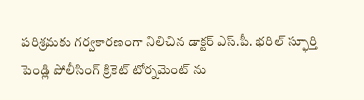పరిశ్రమకు గర్వకారణంగా నిలిచిన డాక్టర్ ఎస్.పీ. భరిల్ స్ఫూర్తి పెండ్లి పోలీసింగ్ క్రికెట్ టోర్నమెంట్ ను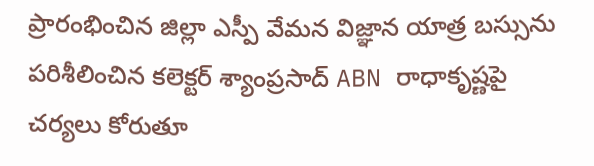ప్రారంభించిన జిల్లా ఎస్పీ వేమన విజ్ఞాన యాత్ర బస్సును పరిశీలించిన కలెక్టర్ శ్యాంప్రసాద్ ABN రాధాకృష్ణపై చర్యలు కోరుతూ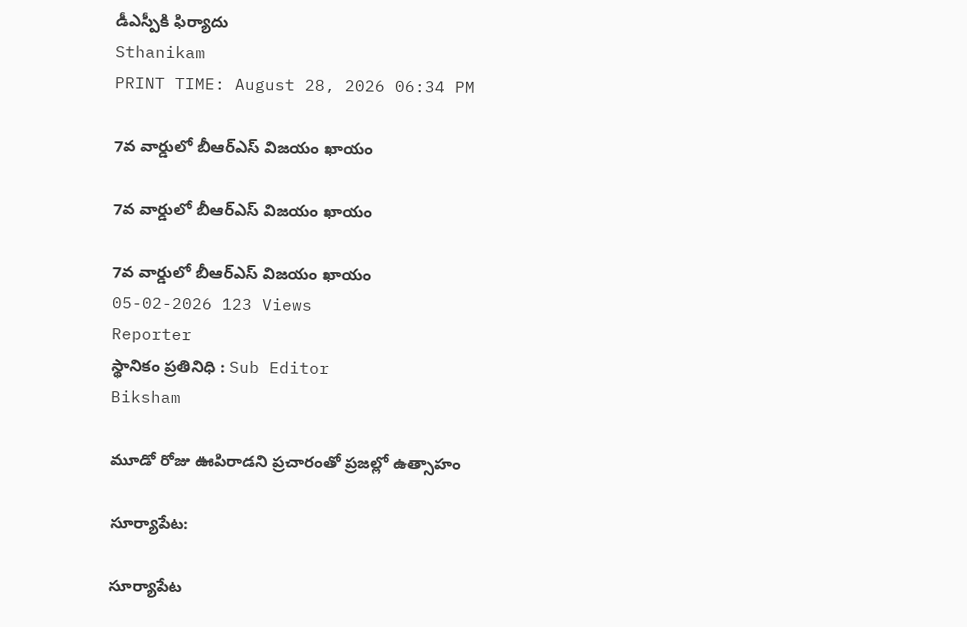డీఎస్పీకి ఫిర్యాదు
Sthanikam
PRINT TIME: August 28, 2026 06:34 PM

7వ వార్డులో బీఆర్‌ఎస్ విజయం ఖాయం

7వ వార్డులో బీఆర్‌ఎస్ విజయం ఖాయం

7వ వార్డులో బీఆర్‌ఎస్ విజయం ఖాయం
05-02-2026 123 Views
Reporter
స్థానికం ప్రతినిధి : Sub Editor
Biksham

మూడో రోజు ఊపిరాడని ప్రచారంతో ప్రజల్లో ఉత్సాహం

సూర్యాపేట:

సూర్యాపేట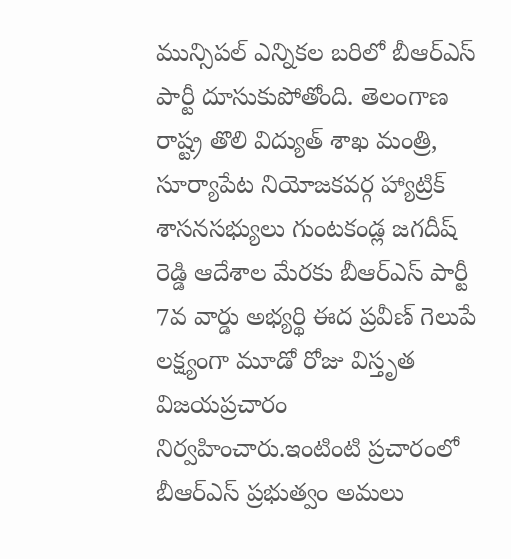మున్సిపల్ ఎన్నికల బరిలో బీఆర్‌ఎస్ పార్టీ దూసుకుపోతోంది. తెలంగాణ రాష్ట్ర తొలి విద్యుత్ శాఖ మంత్రి, సూర్యాపేట నియోజకవర్గ హ్యాట్రిక్ శాసనసభ్యులు గుంటకండ్ల జగదీష్ రెడ్డి ఆదేశాల మేరకు బీఆర్‌ఎస్ పార్టీ 7వ వార్డు అభ్యర్థి ఈద ప్రవీణ్ గెలుపే లక్ష్యంగా మూడో రోజు విస్తృత విజయప్రచారం నిర్వహించారు.ఇంటింటి ప్రచారంలో బీఆర్‌ఎస్ ప్రభుత్వం అమలు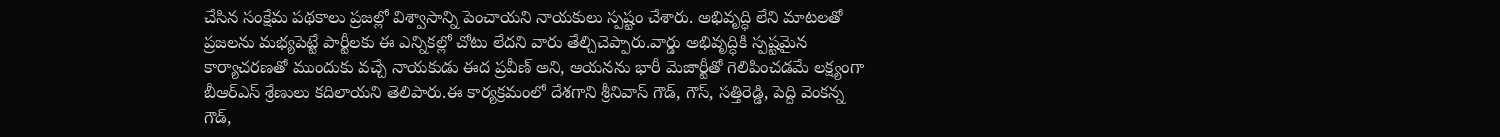చేసిన సంక్షేమ పథకాలు ప్రజల్లో విశ్వాసాన్ని పెంచాయని నాయకులు స్పష్టం చేశారు. అభివృద్ధి లేని మాటలతో ప్రజలను మభ్యపెట్టే పార్టీలకు ఈ ఎన్నికల్లో చోటు లేదని వారు తేల్చిచెప్పారు.వార్డు అభివృద్ధికి స్పష్టమైన కార్యాచరణతో ముందుకు వచ్చే నాయకుడు ఈద ప్రవీణ్ అని, ఆయనను భారీ మెజార్టీతో గెలిపించడమే లక్ష్యంగా బీఆర్‌ఎస్ శ్రేణులు కదిలాయని తెలిపారు.ఈ కార్యక్రమంలో దేశగాని శ్రీనివాస్ గౌడ్, గౌస్, సత్తిరెడ్డి, పెద్ది వెంకన్న గౌడ్,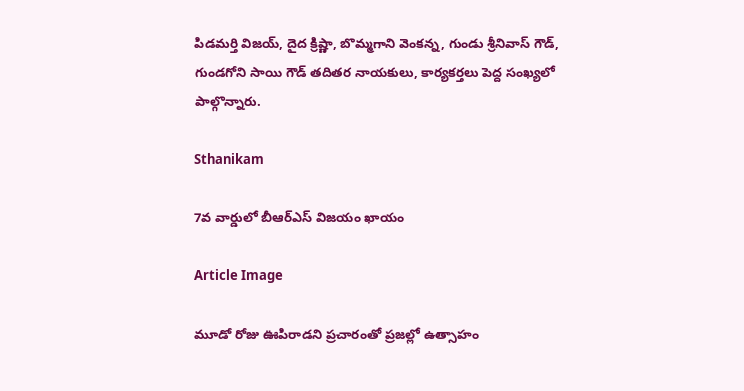పిడమర్తి విజయ్, దైద క్రిష్ణా, బొమ్మగాని వెంకన్న, గుండు శ్రీనివాస్ గౌడ్, గుండగోని సాయి గౌడ్ తదితర నాయకులు, కార్యకర్తలు పెద్ద సంఖ్యలో పాల్గొన్నారు.

Sthanikam

7వ వార్డులో బీఆర్‌ఎస్ విజయం ఖాయం

Article Image

మూడో రోజు ఊపిరాడని ప్రచారంతో ప్రజల్లో ఉత్సాహం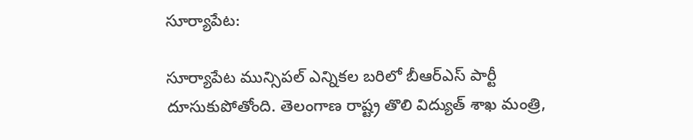సూర్యాపేట:

సూర్యాపేట మున్సిపల్ ఎన్నికల బరిలో బీఆర్‌ఎస్ పార్టీ దూసుకుపోతోంది. తెలంగాణ రాష్ట్ర తొలి విద్యుత్ శాఖ మంత్రి,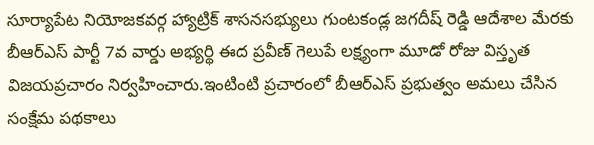సూర్యాపేట నియోజకవర్గ హ్యాట్రిక్ శాసనసభ్యులు గుంటకండ్ల జగదీష్ రెడ్డి ఆదేశాల మేరకు బీఆర్‌ఎస్ పార్టీ 7వ వార్డు అభ్యర్థి ఈద ప్రవీణ్ గెలుపే లక్ష్యంగా మూడో రోజు విస్తృత విజయప్రచారం నిర్వహించారు.ఇంటింటి ప్రచారంలో బీఆర్‌ఎస్ ప్రభుత్వం అమలు చేసిన సంక్షేమ పథకాలు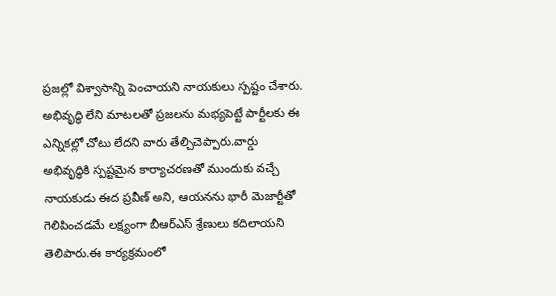ప్రజల్లో విశ్వాసాన్ని పెంచాయని నాయకులు స్పష్టం చేశారు. అభివృద్ధి లేని మాటలతో ప్రజలను మభ్యపెట్టే పార్టీలకు ఈ ఎన్నికల్లో చోటు లేదని వారు తేల్చిచెప్పారు.వార్డు అభివృద్ధికి స్పష్టమైన కార్యాచరణతో ముందుకు వచ్చే నాయకుడు ఈద ప్రవీణ్ అని, ఆయనను భారీ మెజార్టీతో గెలిపించడమే లక్ష్యంగా బీఆర్‌ఎస్ శ్రేణులు కదిలాయని తెలిపారు.ఈ కార్యక్రమంలో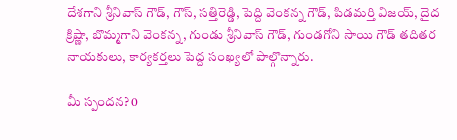దేశగాని శ్రీనివాస్ గౌడ్, గౌస్, సత్తిరెడ్డి, పెద్ది వెంకన్న గౌడ్, పిడమర్తి విజయ్, దైద క్రిష్ణా, బొమ్మగాని వెంకన్న, గుండు శ్రీనివాస్ గౌడ్, గుండగోని సాయి గౌడ్ తదితర నాయకులు, కార్యకర్తలు పెద్ద సంఖ్యలో పాల్గొన్నారు.

మీ స్పందన? 0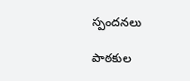స్పందనలు

పాఠకుల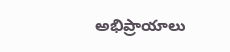అభిప్రాయాలు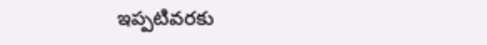ఇప్పటివరకు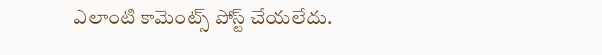ఎలాంటి కామెంట్స్ పోస్ట్ చేయలేదు.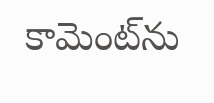కామెంట్‌ను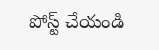పోస్ట్ చేయండి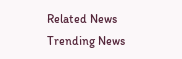Related News
Trending News